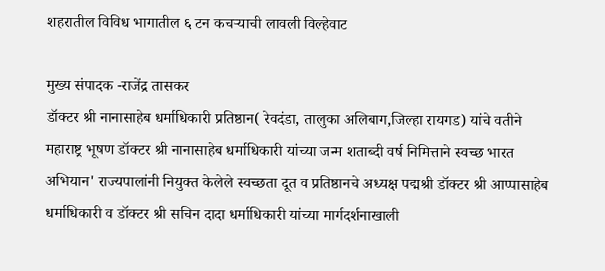शहरातील विविध भागातील ६ टन कचऱ्याची लावली विल्हेवाट

मुख्य संपादक -राजेंद्र तासकर
डॉक्टर श्री नानासाहेब धर्माधिकारी प्रतिष्ठान( रेवदंडा, तालुका अलिबाग,जिल्हा रायगड) यांचे वतीने महाराष्ट्र भूषण डॉक्टर श्री नानासाहेब धर्माधिकारी यांच्या जन्म शताब्दी वर्ष निमित्ताने स्वच्छ भारत अभियान' राज्यपालांनी नियुक्त केलेले स्वच्छता दूत व प्रतिष्ठानचे अध्यक्ष पद्मश्री डॉक्टर श्री आप्पासाहेब धर्माधिकारी व डॉक्टर श्री सचिन दादा धर्माधिकारी यांच्या मार्गदर्शनाखाली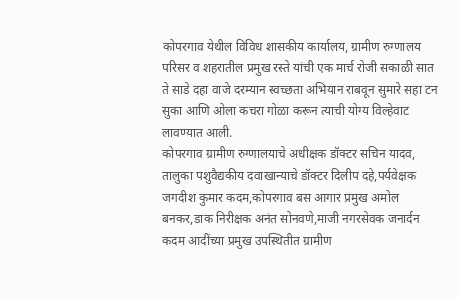कोपरगाव येथील विविध शासकीय कार्यालय, ग्रामीण रुग्णालय परिसर व शहरातील प्रमुख रस्ते यांची एक मार्च रोजी सकाळी सात ते साडे दहा वाजे दरम्यान स्वच्छता अभियान राबवून सुमारे सहा टन सुका आणि ओला कचरा गोळा करून त्याची योग्य विल्हेवाट लावण्यात आली.
कोपरगाव ग्रामीण रुग्णालयाचे अधीक्षक डॉक्टर सचिन यादव, तालुका पशुवैद्यकीय दवाखान्याचे डॉक्टर दिलीप दहे,पर्यवेक्षक जगदीश कुमार कदम,कोपरगाव बस आगार प्रमुख अमोल बनकर,डाक निरीक्षक अनंत सोनवणे,माजी नगरसेवक जनार्दन कदम आदींच्या प्रमुख उपस्थितीत ग्रामीण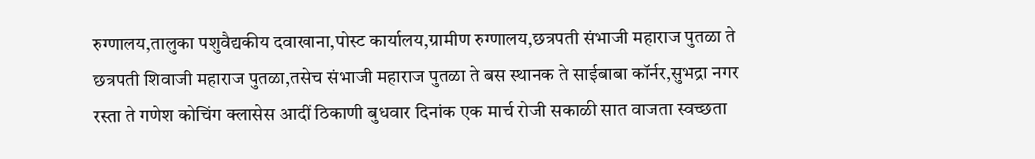रुग्णालय,तालुका पशुवैद्यकीय दवाखाना,पोस्ट कार्यालय,ग्रामीण रुग्णालय,छत्रपती संभाजी महाराज पुतळा ते छत्रपती शिवाजी महाराज पुतळा,तसेच संभाजी महाराज पुतळा ते बस स्थानक ते साईबाबा कॉर्नर,सुभद्रा नगर रस्ता ते गणेश कोचिंग क्लासेस आदीं ठिकाणी बुधवार दिनांक एक मार्च रोजी सकाळी सात वाजता स्वच्छता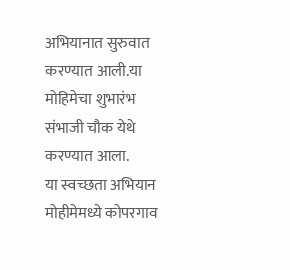अभियानात सुरुवात करण्यात आली.या मोहिमेचा शुभारंभ संभाजी चौक येथे करण्यात आला.
या स्वच्छता अभियान मोहीमेमध्ये कोपरगाव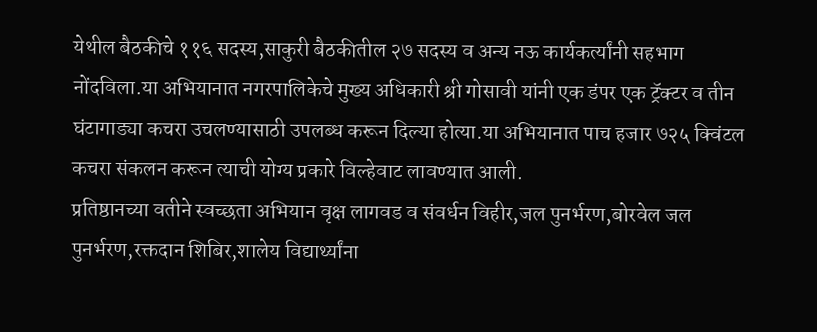येथील बैठकीचे ११६ सदस्य,साकुरी बैठकीतील २७ सदस्य व अन्य नऊ कार्यकर्त्यांनी सहभाग नोंदविला.या अभियानात नगरपालिकेचे मुख्य अधिकारी श्री गोसावी यांनी एक डंपर एक ट्रॅक्टर व तीन घंटागाड्या कचरा उचलण्यासाठी उपलब्ध करून दिल्या होत्या.या अभियानात पाच हजार ७२५ क्विंटल कचरा संकलन करून त्याची योग्य प्रकारे विल्हेवाट लावण्यात आली.
प्रतिष्ठानच्या वतीने स्वच्छता अभियान वृक्ष लागवड व संवर्धन विहीर,जल पुनर्भरण,बोरवेल जल पुनर्भरण,रक्तदान शिबिर,शालेय विद्यार्थ्यांना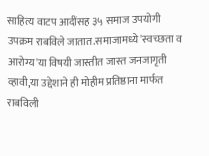साहित्य वाटप आदींसह ३५ समाज उपयोगी उपक्रम राबविले जातात.समाजामध्ये 'स्वच्छता व आरोग्य'या विषयी जास्तीत जास्त जनजागृती व्हावी,या उद्देशाने ही मोहीम प्रतिष्ठाना मार्फत राबविली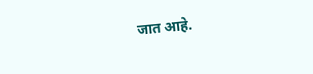जात आहे.